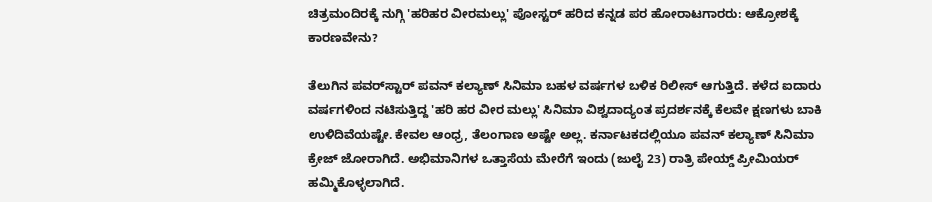ಚಿತ್ರಮಂದಿರಕ್ಕೆ ನುಗ್ಗಿ 'ಹರಿಹರ ವೀರಮಲ್ಲು' ಪೋಸ್ಟರ್ ಹರಿದ ಕನ್ನಡ ಪರ ಹೋರಾಟಗಾರರು: ಆಕ್ರೋಶಕ್ಕೆ ಕಾರಣವೇನು?

ತೆಲುಗಿನ ಪವರ್‌ಸ್ಟಾರ್ ಪವನ್ ಕಲ್ಯಾಣ್ ಸಿನಿಮಾ ಬಹಳ ವರ್ಷಗಳ ಬಳಿಕ ರಿಲೀಸ್ ಆಗುತ್ತಿದೆ. ಕಳೆದ ಐದಾರು ವರ್ಷಗಳಿಂದ ನಟಿಸುತ್ತಿದ್ದ 'ಹರಿ ಹರ ವೀರ ಮಲ್ಲು' ಸಿನಿಮಾ ವಿಶ್ವದಾದ್ಯಂತ ಪ್ರದರ್ಶನಕ್ಕೆ ಕೆಲವೇ ಕ್ಷಣಗಳು ಬಾಕಿ ಉಳಿದಿವೆಯಷ್ಟೇ. ಕೇವಲ ಆಂಧ್ರ, ತೆಲಂಗಾಣ ಅಷ್ಟೇ ಅಲ್ಲ. ಕರ್ನಾಟಕದಲ್ಲಿಯೂ ಪವನ್ ಕಲ್ಯಾಣ್ ಸಿನಿಮಾ ಕ್ರೇಜ್ ಜೋರಾಗಿದೆ. ಅಭಿಮಾನಿಗಳ ಒತ್ತಾಸೆಯ ಮೇರೆಗೆ ಇಂದು (ಜುಲೈ 23) ರಾತ್ರಿ ಪೇಯ್ಡ್ ಪ್ರೀಮಿಯರ್ ಹಮ್ಮಿಕೊಳ್ಳಲಾಗಿದೆ.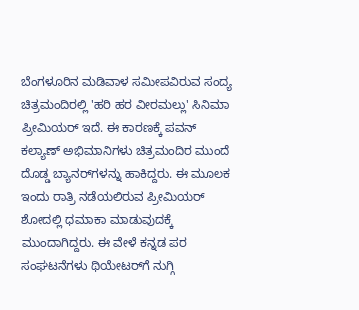ಬೆಂಗಳೂರಿನ ಮಡಿವಾಳ ಸಮೀಪವಿರುವ ಸಂದ್ಯ ಚಿತ್ರಮಂದಿರಲ್ಲಿ 'ಹರಿ ಹರ ವೀರಮಲ್ಲು' ಸಿನಿಮಾ ಪ್ರೀಮಿಯರ್ ಇದೆ. ಈ ಕಾರಣಕ್ಕೆ ಪವನ್ ಕಲ್ಯಾಣ್ ಅಭಿಮಾನಿಗಳು ಚಿತ್ರಮಂದಿರ ಮುಂದೆ ದೊಡ್ಡ ಬ್ಯಾನರ್‌ಗಳನ್ನು ಹಾಕಿದ್ದರು. ಈ ಮೂಲಕ ಇಂದು ರಾತ್ರಿ ನಡೆಯಲಿರುವ ಪ್ರೀಮಿಯರ್ ಶೋದಲ್ಲಿ ಧಮಾಕಾ ಮಾಡುವುದಕ್ಕೆ ಮುಂದಾಗಿದ್ದರು. ಈ ವೇಳೆ ಕನ್ನಡ ಪರ ಸಂಘಟನೆಗಳು ಥಿಯೇಟರ್‌ಗೆ ನುಗ್ಗಿ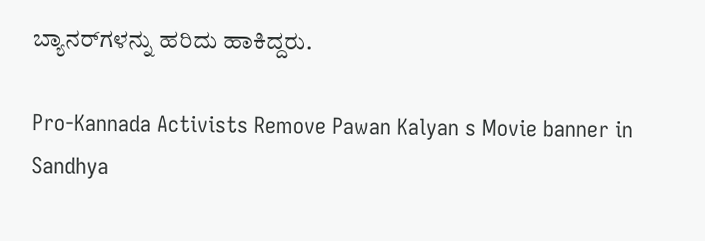ಬ್ಯಾನರ್‌ಗಳನ್ನು ಹರಿದು ಹಾಕಿದ್ದರು.

Pro-Kannada Activists Remove Pawan Kalyan s Movie banner in Sandhya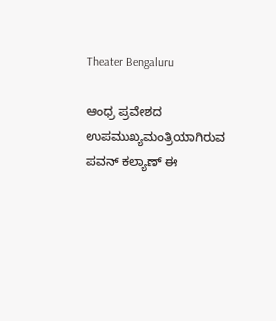Theater Bengaluru

ಆಂಧ್ರ ಪ್ರವೇಶದ ಉಪಮುಖ್ಯಮಂತ್ರಿಯಾಗಿರುವ ಪವನ್ ಕಲ್ಯಾಣ್ ಈ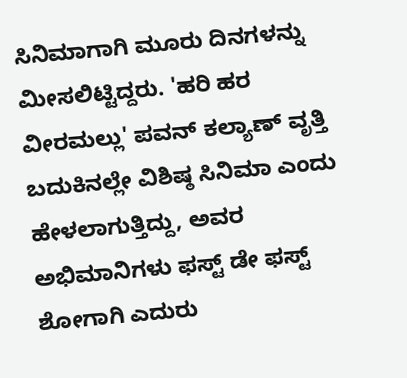ಸಿನಿಮಾಗಾಗಿ ಮೂರು ದಿನಗಳನ್ನು ಮೀಸಲಿಟ್ಟಿದ್ದರು. 'ಹರಿ ಹರ ವೀರಮಲ್ಲು' ಪವನ್ ಕಲ್ಯಾಣ್ ವೃತ್ತಿ ಬದುಕಿನಲ್ಲೇ ವಿಶಿಷ್ಠ ಸಿನಿಮಾ ಎಂದು ಹೇಳಲಾಗುತ್ತಿದ್ದು, ಅವರ ಅಭಿಮಾನಿಗಳು ಫಸ್ಟ್ ಡೇ ಫಸ್ಟ್ ಶೋಗಾಗಿ ಎದುರು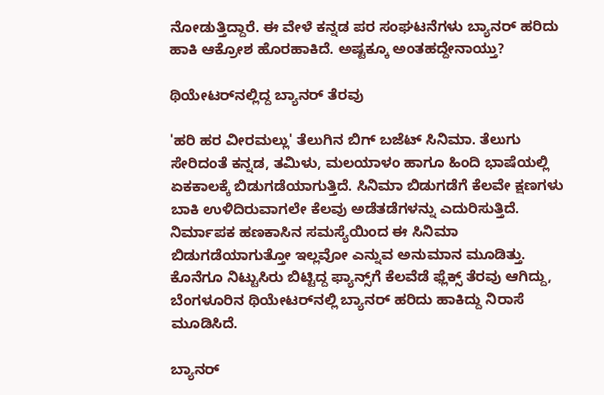ನೋಡುತ್ತಿದ್ದಾರೆ. ಈ ವೇಳೆ ಕನ್ನಡ ಪರ ಸಂಘಟನೆಗಳು ಬ್ಯಾನರ್ ಹರಿದು ಹಾಕಿ ಆಕ್ರೋಶ ಹೊರಹಾಕಿದೆ. ಅಷ್ಟಕ್ಕೂ ಅಂತಹದ್ದೇನಾಯ್ತು?

ಥಿಯೇಟರ್‌ನಲ್ಲಿದ್ದ ಬ್ಯಾನರ್‌ ತೆರವು

'ಹರಿ ಹರ ವೀರಮಲ್ಲು' ತೆಲುಗಿನ ಬಿಗ್ ಬಜೆಟ್ ಸಿನಿಮಾ. ತೆಲುಗು ಸೇರಿದಂತೆ ಕನ್ನಡ, ತಮಿಳು, ಮಲಯಾಳಂ ಹಾಗೂ ಹಿಂದಿ ಭಾಷೆಯಲ್ಲಿ ಏಕಕಾಲಕ್ಕೆ ಬಿಡುಗಡೆಯಾಗುತ್ತಿದೆ. ಸಿನಿಮಾ ಬಿಡುಗಡೆಗೆ ಕೆಲವೇ ಕ್ಷಣಗಳು ಬಾಕಿ ಉಳಿದಿರುವಾಗಲೇ ಕೆಲವು ಅಡೆತಡೆಗಳನ್ನು ಎದುರಿಸುತ್ತಿದೆ. ನಿರ್ಮಾಪಕ ಹಣಕಾಸಿನ ಸಮಸ್ಯೆಯಿಂದ ಈ ಸಿನಿಮಾ ಬಿಡುಗಡೆಯಾಗುತ್ತೋ ಇಲ್ಲವೋ ಎನ್ನುವ ಅನುಮಾನ ಮೂಡಿತ್ತು. ಕೊನೆಗೂ ನಿಟ್ಟುಸಿರು ಬಿಟ್ಟಿದ್ದ ಫ್ಯಾನ್ಸ್‌ಗೆ ಕೆಲವೆಡೆ ಫ್ಲೆಕ್ಸ್ ತೆರವು ಆಗಿದ್ದು, ಬೆಂಗಳೂರಿನ ಥಿಯೇಟರ್‌ನಲ್ಲಿ ಬ್ಯಾನರ್ ಹರಿದು ಹಾಕಿದ್ದು ನಿರಾಸೆ ಮೂಡಿಸಿದೆ.

ಬ್ಯಾನರ್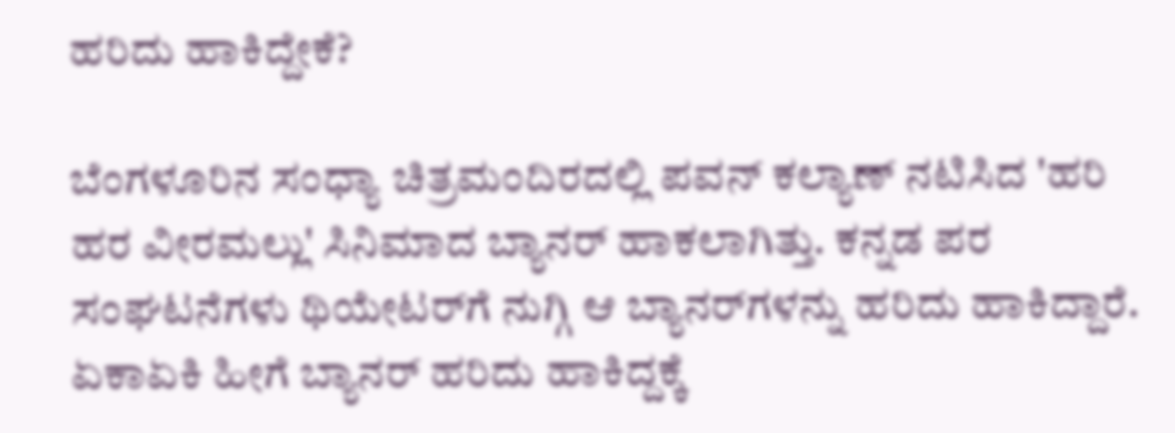ಹರಿದು ಹಾಕಿದ್ದೇಕೆ?

ಬೆಂಗಳೂರಿನ ಸಂಧ್ಯಾ ಚಿತ್ರಮಂದಿರದಲ್ಲಿ ಪವನ್ ಕಲ್ಯಾಣ್ ನಟಿಸಿದ 'ಹರಿ ಹರ ವೀರಮಲ್ಲು' ಸಿನಿಮಾದ ಬ್ಯಾನರ್‌ ಹಾಕಲಾಗಿತ್ತು. ಕನ್ನಡ ಪರ ಸಂಘಟನೆಗಳು ಥಿಯೇಟರ್‌ಗೆ ನುಗ್ಗಿ ಆ ಬ್ಯಾನರ್‌ಗಳನ್ನು ಹರಿದು ಹಾಕಿದ್ದಾರೆ. ಏಕಾಏಕಿ ಹೀಗೆ ಬ್ಯಾನರ್ ಹರಿದು ಹಾಕಿದ್ದಕ್ಕೆ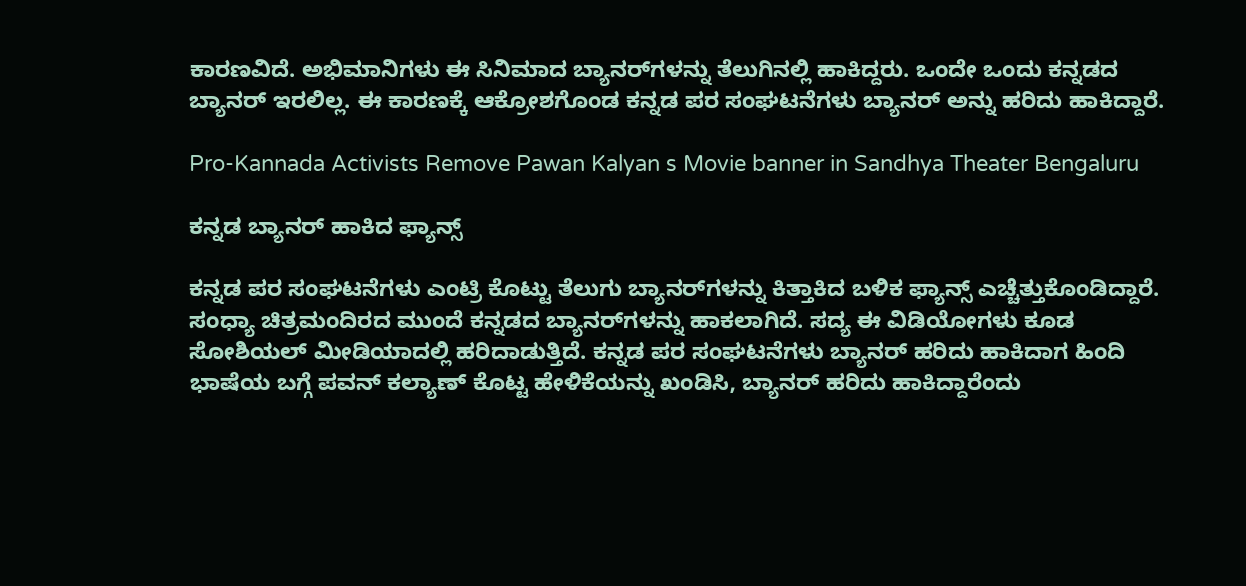ಕಾರಣವಿದೆ. ಅಭಿಮಾನಿಗಳು ಈ ಸಿನಿಮಾದ ಬ್ಯಾನರ್‌ಗಳನ್ನು ತೆಲುಗಿನಲ್ಲಿ ಹಾಕಿದ್ದರು. ಒಂದೇ ಒಂದು ಕನ್ನಡದ ಬ್ಯಾನರ್ ಇರಲಿಲ್ಲ. ಈ ಕಾರಣಕ್ಕೆ ಆಕ್ರೋಶಗೊಂಡ ಕನ್ನಡ ಪರ ಸಂಘಟನೆಗಳು ಬ್ಯಾನರ್ ಅನ್ನು ಹರಿದು ಹಾಕಿದ್ದಾರೆ.

Pro-Kannada Activists Remove Pawan Kalyan s Movie banner in Sandhya Theater Bengaluru

ಕನ್ನಡ ಬ್ಯಾನರ್ ಹಾಕಿದ ಫ್ಯಾನ್ಸ್

ಕನ್ನಡ ಪರ ಸಂಘಟನೆಗಳು ಎಂಟ್ರಿ ಕೊಟ್ಟು ತೆಲುಗು ಬ್ಯಾನರ್‌ಗಳನ್ನು ಕಿತ್ತಾಕಿದ ಬಳಿಕ ಫ್ಯಾನ್ಸ್ ಎಚ್ಚೆತ್ತುಕೊಂಡಿದ್ದಾರೆ. ಸಂಧ್ಯಾ ಚಿತ್ರಮಂದಿರದ ಮುಂದೆ ಕನ್ನಡದ ಬ್ಯಾನರ್‌ಗಳನ್ನು ಹಾಕಲಾಗಿದೆ. ಸದ್ಯ ಈ ವಿಡಿಯೋಗಳು ಕೂಡ ಸೋಶಿಯಲ್ ಮೀಡಿಯಾದಲ್ಲಿ ಹರಿದಾಡುತ್ತಿದೆ. ಕನ್ನಡ ಪರ ಸಂಘಟನೆಗಳು ಬ್ಯಾನರ್ ಹರಿದು ಹಾಕಿದಾಗ ಹಿಂದಿ ಭಾಷೆಯ ಬಗ್ಗೆ ಪವನ್ ಕಲ್ಯಾಣ್ ಕೊಟ್ಟ ಹೇಳಿಕೆಯನ್ನು ಖಂಡಿಸಿ, ಬ್ಯಾನರ್ ಹರಿದು ಹಾಕಿದ್ದಾರೆಂದು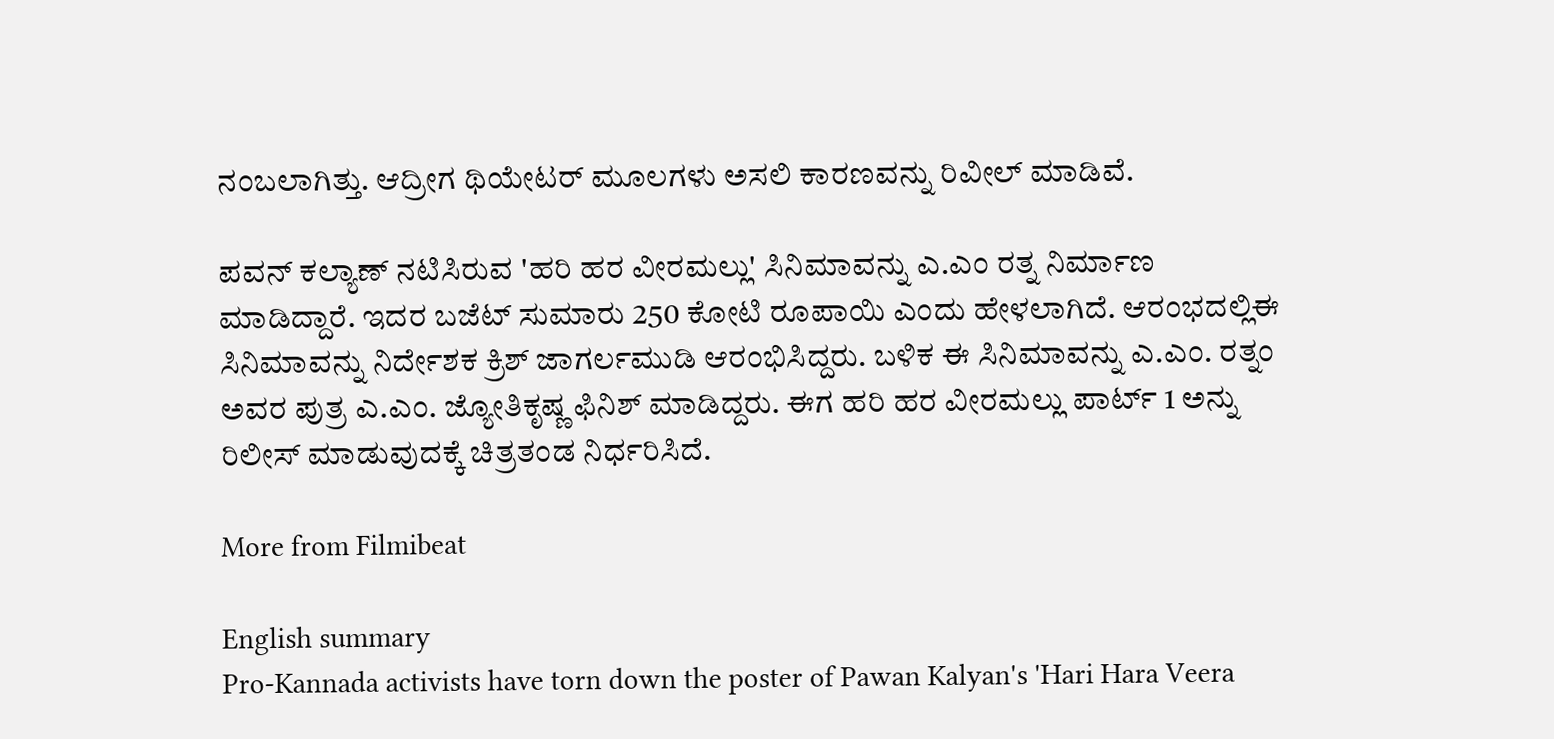ನಂಬಲಾಗಿತ್ತು. ಆದ್ರೀಗ ಥಿಯೇಟರ್ ಮೂಲಗಳು ಅಸಲಿ ಕಾರಣವನ್ನು ರಿವೀಲ್ ಮಾಡಿವೆ.

ಪವನ್ ಕಲ್ಯಾಣ್ ನಟಿಸಿರುವ 'ಹರಿ ಹರ ವೀರಮಲ್ಲು' ಸಿನಿಮಾವನ್ನು ಎ.ಎಂ ರತ್ನ ನಿರ್ಮಾಣ ಮಾಡಿದ್ದಾರೆ. ಇದರ ಬಜೆಟ್ ಸುಮಾರು 250 ಕೋಟಿ ರೂಪಾಯಿ ಎಂದು ಹೇಳಲಾಗಿದೆ. ಆರಂಭದಲ್ಲಿಈ ಸಿನಿಮಾವನ್ನು ನಿರ್ದೇಶಕ ಕ್ರಿಶ್ ಜಾಗರ್ಲಮುಡಿ ಆರಂಭಿಸಿದ್ದರು. ಬಳಿಕ ಈ ಸಿನಿಮಾವನ್ನು ಎ.ಎಂ. ರತ್ನಂ ಅವರ ಪುತ್ರ ಎ.ಎಂ. ಜ್ಯೋತಿಕೃಷ್ಣ ಫಿನಿಶ್ ಮಾಡಿದ್ದರು. ಈಗ ಹರಿ ಹರ ವೀರಮಲ್ಲು ಪಾರ್ಟ್‌ 1 ಅನ್ನು ರಿಲೀಸ್ ಮಾಡುವುದಕ್ಕೆ ಚಿತ್ರತಂಡ ನಿರ್ಧರಿಸಿದೆ.

More from Filmibeat

English summary
Pro-Kannada activists have torn down the poster of Pawan Kalyan's 'Hari Hara Veera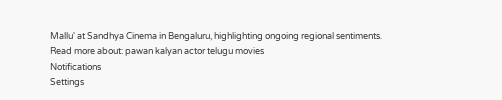Mallu' at Sandhya Cinema in Bengaluru, highlighting ongoing regional sentiments.
Read more about: pawan kalyan actor telugu movies
Notifications
Settings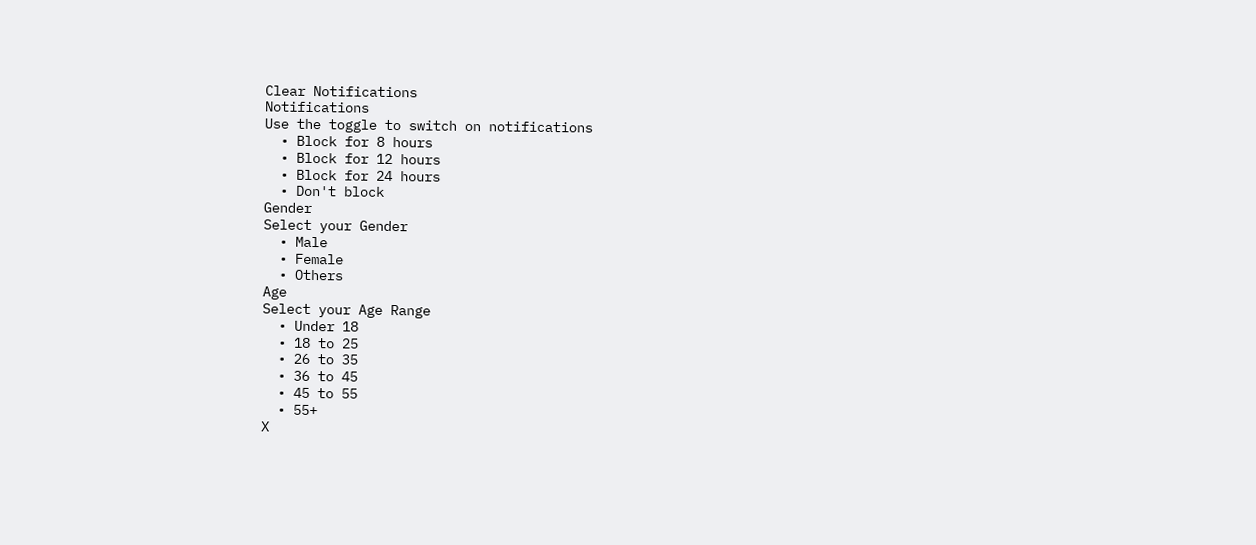Clear Notifications
Notifications
Use the toggle to switch on notifications
  • Block for 8 hours
  • Block for 12 hours
  • Block for 24 hours
  • Don't block
Gender
Select your Gender
  • Male
  • Female
  • Others
Age
Select your Age Range
  • Under 18
  • 18 to 25
  • 26 to 35
  • 36 to 45
  • 45 to 55
  • 55+
X